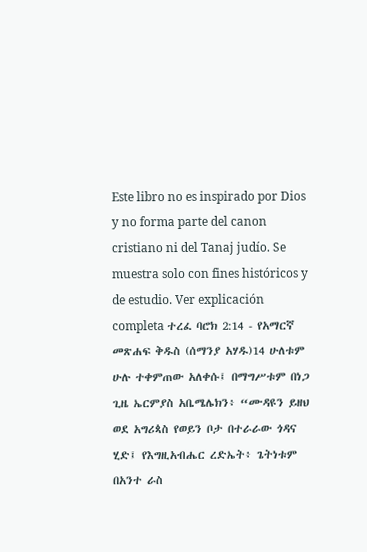Este libro no es inspirado por Dios y no forma parte del canon cristiano ni del Tanaj judío. Se muestra solo con fines históricos y de estudio. Ver explicación completa ተረፈ ባሮክ 2:14 - የአማርኛ መጽሐፍ ቅዱስ (ሰማንያ አሃዱ)14 ሁለቱም ሁሉ ተቀምጠው አለቀሱ፤ በማግሥቱም በነጋ ጊዜ ኤርምያስ አቤሜሌክን፥ “ሙዳዩን ይዘህ ወደ አግሪጳስ የወይን ቦታ በተራራው ጎዳና ሂድ፤ የእግዚአብሔር ረድኤት፥ ጌትነቱም በአንተ ራስ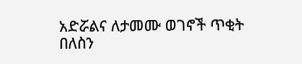አድሯልና ለታመሙ ወገኖች ጥቂት በለስን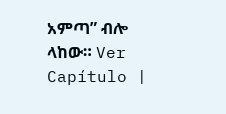አምጣ” ብሎ ላከው። Ver Capítulo |